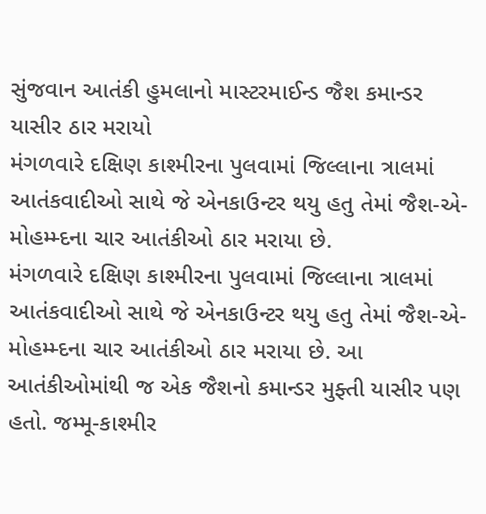સુંજવાન આતંકી હુમલાનો માસ્ટરમાઈન્ડ જૈશ કમાન્ડર યાસીર ઠાર મરાયો
મંગળવારે દક્ષિણ કાશ્મીરના પુલવામાં જિલ્લાના ત્રાલમાં આતંકવાદીઓ સાથે જે એનકાઉન્ટર થયુ હતુ તેમાં જૈશ-એ-મોહમ્મ્દના ચાર આતંકીઓ ઠાર મરાયા છે.
મંગળવારે દક્ષિણ કાશ્મીરના પુલવામાં જિલ્લાના ત્રાલમાં આતંકવાદીઓ સાથે જે એનકાઉન્ટર થયુ હતુ તેમાં જૈશ-એ-મોહમ્મ્દના ચાર આતંકીઓ ઠાર મરાયા છે. આ આતંકીઓમાંથી જ એક જૈશનો કમાન્ડર મુફ્તી યાસીર પણ હતો. જમ્મૂ-કાશ્મીર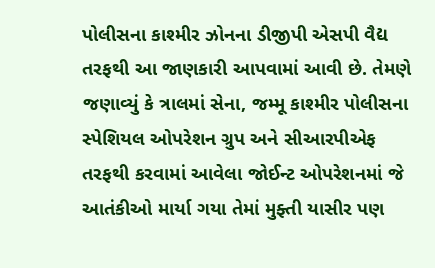પોલીસના કાશ્મીર ઝોનના ડીજીપી એસપી વૈદ્ય તરફથી આ જાણકારી આપવામાં આવી છે. તેમણે જણાવ્યું કે ત્રાલમાં સેના, જમ્મૂ કાશ્મીર પોલીસના સ્પેશિયલ ઓપરેશન ગ્રુપ અને સીઆરપીએફ તરફથી કરવામાં આવેલા જોઈન્ટ ઓપરેશનમાં જે આતંકીઓ માર્યા ગયા તેમાં મુફ્તી યાસીર પણ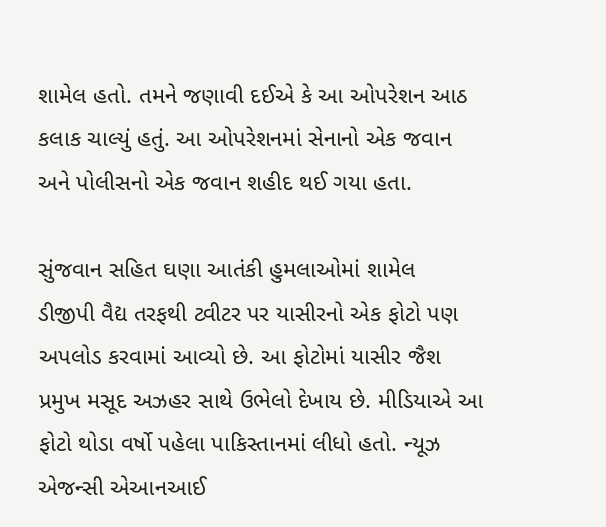શામેલ હતો. તમને જણાવી દઈએ કે આ ઓપરેશન આઠ કલાક ચાલ્યું હતું. આ ઓપરેશનમાં સેનાનો એક જવાન અને પોલીસનો એક જવાન શહીદ થઈ ગયા હતા.

સુંજવાન સહિત ઘણા આતંકી હુમલાઓમાં શામેલ
ડીજીપી વૈદ્ય તરફથી ટ્વીટર પર યાસીરનો એક ફોટો પણ અપલોડ કરવામાં આવ્યો છે. આ ફોટોમાં યાસીર જૈશ પ્રમુખ મસૂદ અઝહર સાથે ઉભેલો દેખાય છે. મીડિયાએ આ ફોટો થોડા વર્ષો પહેલા પાકિસ્તાનમાં લીધો હતો. ન્યૂઝ એજન્સી એઆનઆઈ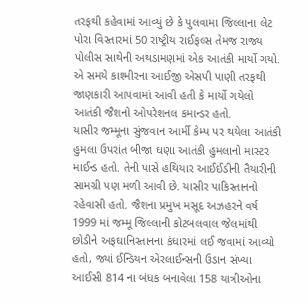તરફથી કહેવામાં આવ્યું છે કે પુલવામા જિલ્લાના લેટ પોરા વિસ્તારમાં 50 રાષ્ટ્રીય રાઈફલ્સ તેમજ રાજ્ય પોલીસ સાથેની અથડામણમાં એક આતંકી માર્યો ગયો. એ સમયે કાશ્મીરના આઈજી એસપી પાણી તરફથી જાણકારી આપવામાં આવી હતી કે માર્યો ગયેલો આતંકી જૈશનો ઓપરેશનલ કમાન્ડર હતો.
યાસીર જમ્મૂના સુંજવાન આર્મી કેમ્પ પર થયેલા આતંકી હુમલા ઉપરાંત બીજા ઘણા આતંકી હુમલાનો માસ્ટર માઈન્ડ હતો. તેની પાસે હથિયાર આઈઈડીની તૈયારીની સામગ્રી પણ મળી આવી છે. યાસીર પાકિસ્તાનનો રહેવાસી હતો. જૈશના પ્રમુખ મસૂદ અઝહરને વર્ષ 1999 માં જમ્મૂ જિલ્લાની કોટબલવાલ જેલમાંથી છોડીને અફઘાનિસ્તાનના કંધારમાં લઈ જવામાં આવ્યો હતો, જ્યાં ઈન્ડિયન એરલાઈન્સની ઉડાન સંખ્યા આઈસી 814 ના બંધક બનાવેલા 158 યાત્રીઓના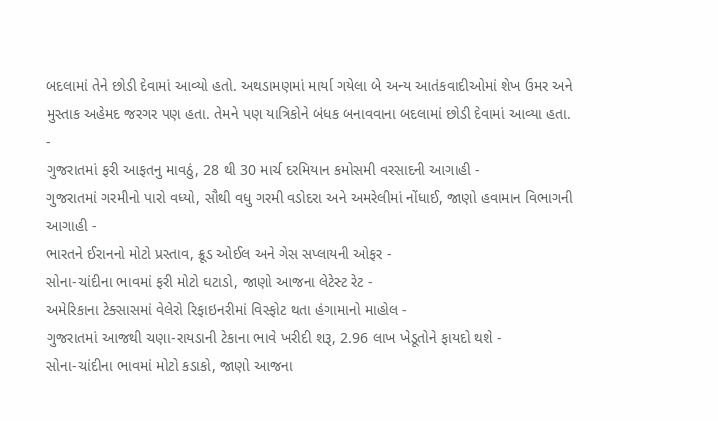બદલામાં તેને છોડી દેવામાં આવ્યો હતો. અથડામણમાં માર્યા ગયેલા બે અન્ય આતંકવાદીઓમાં શેખ ઉમર અને મુસ્તાક અહેમદ જરગર પણ હતા. તેમને પણ યાત્રિકોને બંધક બનાવવાના બદલામાં છોડી દેવામાં આવ્યા હતા.
-
ગુજરાતમાં ફરી આફતનુ માવઠું, 28 થી 30 માર્ચ દરમિયાન કમોસમી વરસાદની આગાહી -
ગુજરાતમાં ગરમીનો પારો વધ્યો, સૌથી વધુ ગરમી વડોદરા અને અમરેલીમાં નોંધાઈ, જાણો હવામાન વિભાગની આગાહી -
ભારતને ઈરાનનો મોટો પ્રસ્તાવ, ક્રૂડ ઓઈલ અને ગેસ સપ્લાયની ઓફર -
સોના-ચાંદીના ભાવમાં ફરી મોટો ઘટાડો, જાણો આજના લેટેસ્ટ રેટ -
અમેરિકાના ટેક્સાસમાં વેલેરો રિફાઇનરીમાં વિસ્ફોટ થતા હંગામાનો માહોલ -
ગુજરાતમાં આજથી ચણા-રાયડાની ટેકાના ભાવે ખરીદી શરૂ, 2.96 લાખ ખેડૂતોને ફાયદો થશે -
સોના-ચાંદીના ભાવમાં મોટો કડાકો, જાણો આજના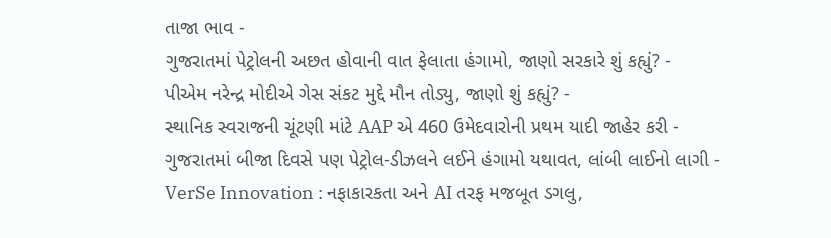તાજા ભાવ -
ગુજરાતમાં પેટ્રોલની અછત હોવાની વાત ફેલાતા હંગામો, જાણો સરકારે શું કહ્યું? -
પીએમ નરેન્દ્ર મોદીએ ગેસ સંકટ મુદ્દે મૌન તોડ્યુ, જાણો શું કહ્યું? -
સ્થાનિક સ્વરાજની ચૂંટણી માંટે AAP એ 460 ઉમેદવારોની પ્રથમ યાદી જાહેર કરી -
ગુજરાતમાં બીજા દિવસે પણ પેટ્રોલ-ડીઝલને લઈને હંગામો યથાવત, લાંબી લાઈનો લાગી -
VerSe Innovation : નફાકારકતા અને AI તરફ મજબૂત ડગલુ,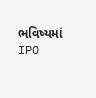ભવિષ્યમાં IPO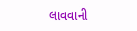લાવવાની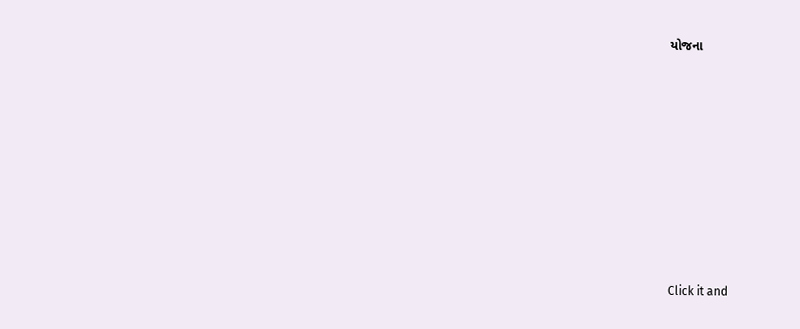યોજના









Click it and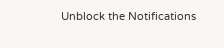Unblock the Notifications